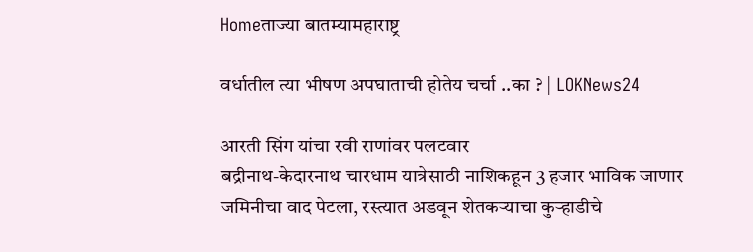Homeताज्या बातम्यामहाराष्ट्र

वर्धातील त्या भीषण अपघाताची होतेय चर्चा ..का ? | LOKNews24

आरती सिंग यांचा रवी राणांवर पलटवार
बद्रीनाथ-केदारनाथ चारधाम यात्रेसाठी नाशिकहून 3 हजार भाविक जाणार
जमिनीचा वाद पेटला, रस्त्यात अडवून शेतकर्‍याचा कुर्‍हाडीचे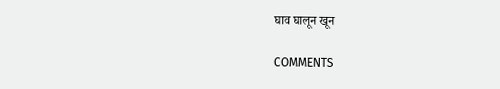घाव घालून खून

COMMENTS